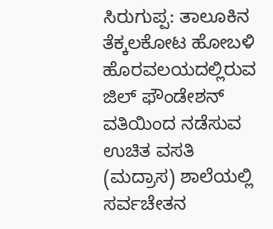ಸಿರುಗುಪ್ಪ: ತಾಲೂಕಿನ ತೆಕ್ಕಲಕೋಟ ಹೋಬಳಿ ಹೊರವಲಯದಲ್ಲಿರುವ ಜಿಲ್ ಫೌಂಡೇಶನ್ ವತಿಯಿಂದ ನಡೆಸುವ ಉಚಿತ ವಸತಿ (ಮದ್ರಾಸ) ಶಾಲೆಯಲ್ಲಿ ಸರ್ವಚೇತನ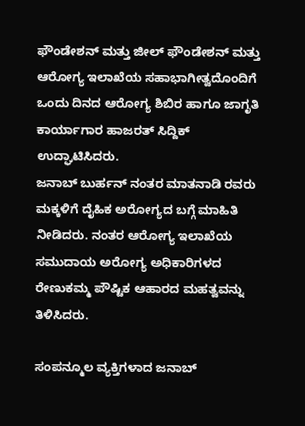ಫೌಂಡೇಶನ್ ಮತ್ತು ಜೀಲ್ ಫೌಂಡೇಶನ್ ಮತ್ತು ಆರೋಗ್ಯ ಇಲಾಖೆಯ ಸಹಾಭಾಗೀತ್ವದೊಂದಿಗೆ ಒಂದು ದಿನದ ಆರೋಗ್ಯ ಶಿಬಿರ ಹಾಗೂ ಜಾಗೃತಿ ಕಾರ್ಯಾಗಾರ ಹಾಜರತ್ ಸಿದ್ದಿಕ್ ಉದ್ಘಾಟಿಸಿದರು.
ಜನಾಬ್ ಬುರ್ಹನ್ ನಂತರ ಮಾತನಾಡಿ ರವರು ಮಕ್ಕಳಿಗೆ ದೈಹಿಕ ಅರೋಗ್ಯದ ಬಗ್ಗೆ ಮಾಹಿತಿ ನೀಡಿದರು. ನಂತರ ಆರೋಗ್ಯ ಇಲಾಖೆಯ ಸಮುದಾಯ ಅರೋಗ್ಯ ಅಧಿಕಾರಿಗಳದ ರೇಣುಕಮ್ಮ ಪೌಷ್ಟಿಕ ಆಹಾರದ ಮಹತ್ವವನ್ನು ತಿಳಿಸಿದರು.

ಸಂಪನ್ಮೂಲ ವ್ಯಕ್ತಿಗಳಾದ ಜನಾಬ್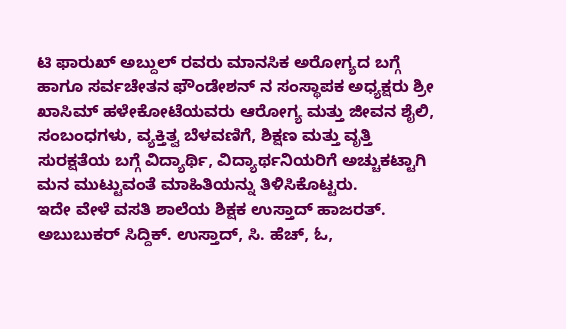ಟಿ ಫಾರುಖ್ ಅಬ್ದುಲ್ ರವರು ಮಾನಸಿಕ ಅರೋಗ್ಯದ ಬಗ್ಗೆ ಹಾಗೂ ಸರ್ವಚೇತನ ಫೌಂಡೇಶನ್ ನ ಸಂಸ್ಥಾಪಕ ಅಧ್ಯಕ್ಷರು ಶ್ರೀ ಖಾಸಿಮ್ ಹಳೇಕೋಟೆಯವರು ಆರೋಗ್ಯ ಮತ್ತು ಜೀವನ ಶೈಲಿ, ಸಂಬಂಧಗಳು, ವ್ಯಕ್ತಿತ್ವ ಬೆಳವಣಿಗೆ, ಶಿಕ್ಷಣ ಮತ್ತು ವೃತ್ತಿ ಸುರಕ್ಷತೆಯ ಬಗ್ಗೆ ವಿದ್ಯಾರ್ಥಿ, ವಿದ್ಯಾರ್ಥನಿಯರಿಗೆ ಅಚ್ಚುಕಟ್ಟಾಗಿ ಮನ ಮುಟ್ಟುವಂತೆ ಮಾಹಿತಿಯನ್ನು ತಿಳಿಸಿಕೊಟ್ಟರು.
ಇದೇ ವೇಳೆ ವಸತಿ ಶಾಲೆಯ ಶಿಕ್ಷಕ ಉಸ್ತಾದ್ ಹಾಜರತ್. ಅಬುಬುಕರ್ ಸಿದ್ದಿಕ್. ಉಸ್ತಾದ್, ಸಿ. ಹೆಚ್, ಓ,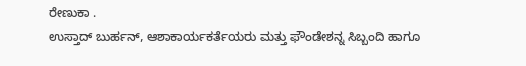ರೇಣುಕಾ .
ಉಸ್ತಾದ್ ಬುರ್ಹನ್, ಆಶಾಕಾರ್ಯಕರ್ತೆಯರು ಮತ್ತು ಫೌಂಡೇಶನ್ನ ಸಿಬ್ಬಂದಿ ಹಾಗೂ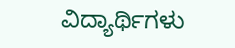ವಿದ್ಯಾರ್ಥಿಗಳು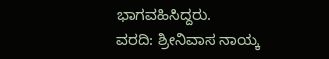ಭಾಗವಹಿಸಿದ್ದರು.
ವರದಿ: ಶ್ರೀನಿವಾಸ ನಾಯ್ಕ